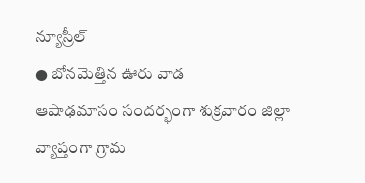న్యూస్రీల్
● బోనమెత్తిన ఊరు వాడ
ఆషాఢమాసం సందర్భంగా శుక్రవారం జిల్లా వ్యాప్తంగా గ్రామ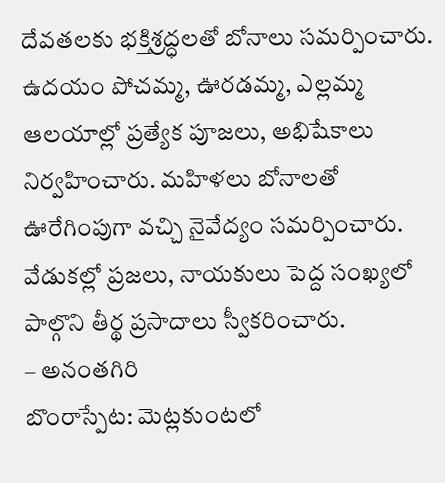దేవతలకు భక్తిశ్రద్ధలతో బోనాలు సమర్పించారు. ఉదయం పోచమ్మ, ఊరడమ్మ, ఎల్లమ్మ ఆలయాల్లో ప్రత్యేక పూజలు, అభిషేకాలు నిర్వహించారు. మహిళలు బోనాలతో ఊరేగింపుగా వచ్చి నైవేద్యం సమర్పించారు. వేడుకల్లో ప్రజలు, నాయకులు పెద్ద సంఖ్యలో పాల్గొని తీర్థ ప్రసాదాలు స్వీకరించారు.
– అనంతగిరి
బొంరాస్పేట: మెట్లకుంటలో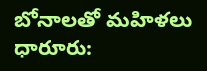బోనాలతో మహిళలు
ధారూరు: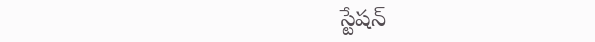స్టేషన్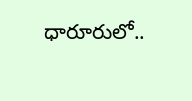ధారూరులో..